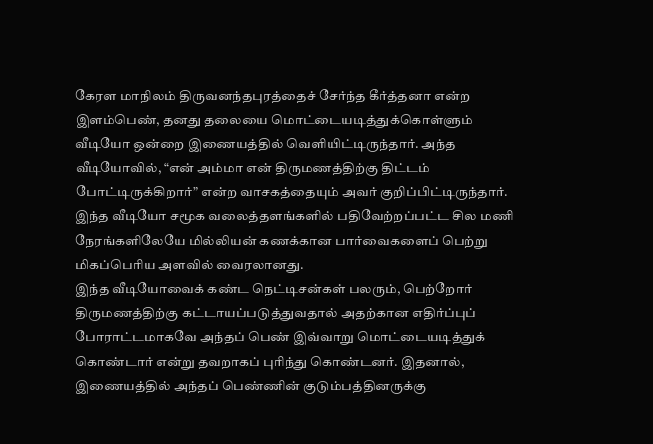கேரள மாநிலம் திருவனந்தபுரத்தைச் சேர்ந்த கீர்த்தனா என்ற இளம்பெண், தனது தலையை மொட்டையடித்துக்கொள்ளும் வீடியோ ஒன்றை இணையத்தில் வெளியிட்டிருந்தார். அந்த வீடியோவில், “என் அம்மா என் திருமணத்திற்கு திட்டம் போட்டிருக்கிறார்” என்ற வாசகத்தையும் அவர் குறிப்பிட்டிருந்தார். இந்த வீடியோ சமூக வலைத்தளங்களில் பதிவேற்றப்பட்ட சில மணி நேரங்களிலேயே மில்லியன் கணக்கான பார்வைகளைப் பெற்று மிகப்பெரிய அளவில் வைரலானது.
இந்த வீடியோவைக் கண்ட நெட்டிசன்கள் பலரும், பெற்றோர் திருமணத்திற்கு கட்டாயப்படுத்துவதால் அதற்கான எதிர்ப்புப் போராட்டமாகவே அந்தப் பெண் இவ்வாறு மொட்டையடித்துக் கொண்டார் என்று தவறாகப் புரிந்து கொண்டனர். இதனால், இணையத்தில் அந்தப் பெண்ணின் குடும்பத்தினருக்கு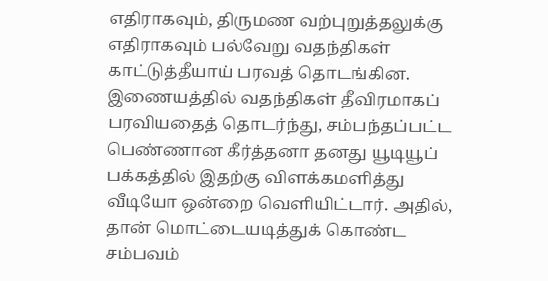எதிராகவும், திருமண வற்புறுத்தலுக்கு எதிராகவும் பல்வேறு வதந்திகள் காட்டுத்தீயாய் பரவத் தொடங்கின.
இணையத்தில் வதந்திகள் தீவிரமாகப் பரவியதைத் தொடர்ந்து, சம்பந்தப்பட்ட பெண்ணான கீர்த்தனா தனது யூடியூப் பக்கத்தில் இதற்கு விளக்கமளித்து வீடியோ ஒன்றை வெளியிட்டார். அதில், தான் மொட்டையடித்துக் கொண்ட சம்பவம்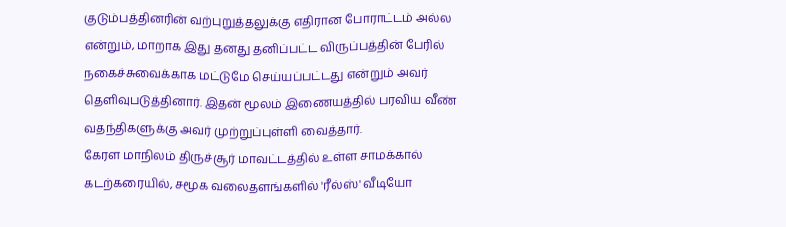குடும்பத்தினரின் வற்புறுத்தலுக்கு எதிரான போராட்டம் அல்ல என்றும், மாறாக இது தனது தனிப்பட்ட விருப்பத்தின் பேரில் நகைச்சுவைக்காக மட்டுமே செய்யப்பட்டது என்றும் அவர் தெளிவுபடுத்தினார். இதன் மூலம் இணையத்தில் பரவிய வீண் வதந்திகளுக்கு அவர் முற்றுப்புள்ளி வைத்தார்.
கேரள மாநிலம் திருச்சூர் மாவட்டத்தில் உள்ள சாமக்கால் கடற்கரையில், சமூக வலைதளங்களில் 'ரீல்ஸ்' வீடியோ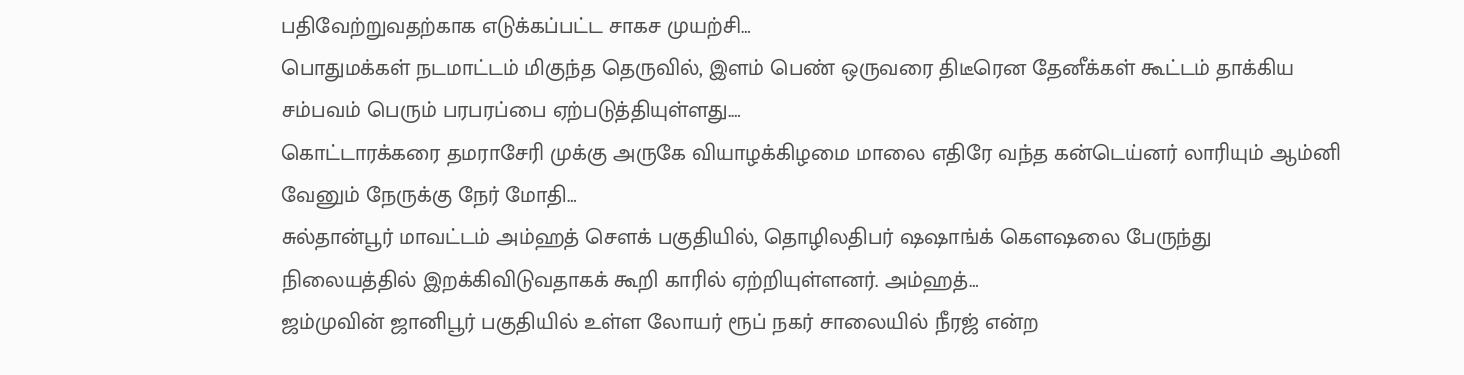பதிவேற்றுவதற்காக எடுக்கப்பட்ட சாகச முயற்சி…
பொதுமக்கள் நடமாட்டம் மிகுந்த தெருவில், இளம் பெண் ஒருவரை திடீரென தேனீக்கள் கூட்டம் தாக்கிய சம்பவம் பெரும் பரபரப்பை ஏற்படுத்தியுள்ளது.…
கொட்டாரக்கரை தமராசேரி முக்கு அருகே வியாழக்கிழமை மாலை எதிரே வந்த கன்டெய்னர் லாரியும் ஆம்னி வேனும் நேருக்கு நேர் மோதி…
சுல்தான்பூர் மாவட்டம் அம்ஹத் சௌக் பகுதியில், தொழிலதிபர் ஷஷாங்க் கெளஷலை பேருந்து நிலையத்தில் இறக்கிவிடுவதாகக் கூறி காரில் ஏற்றியுள்ளனர். அம்ஹத்…
ஜம்முவின் ஜானிபூர் பகுதியில் உள்ள லோயர் ரூப் நகர் சாலையில் நீரஜ் என்ற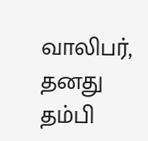வாலிபர், தனது தம்பி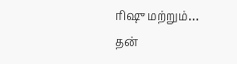ரிஷு மற்றும்…
தன்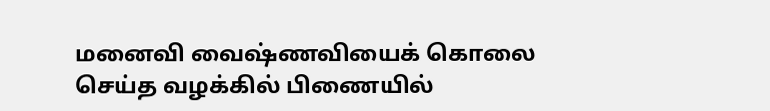மனைவி வைஷ்ணவியைக் கொலை செய்த வழக்கில் பிணையில்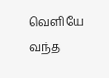வெளியே வந்த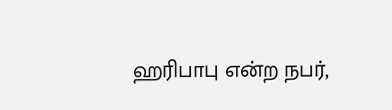ஹரிபாபு என்ற நபர்,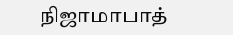நிஜாமாபாத்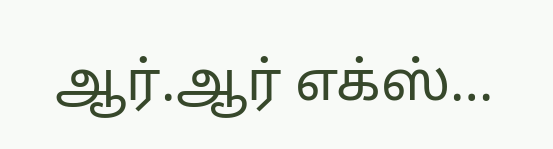ஆர்.ஆர் எக்ஸ்…